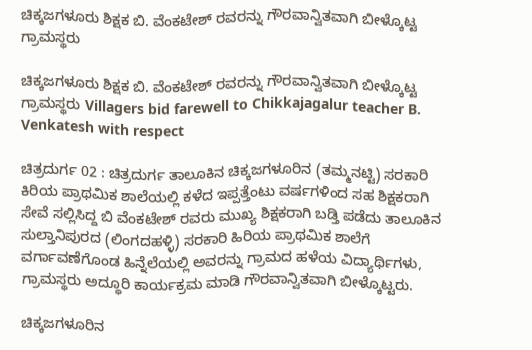ಚಿಕ್ಕಜಗಳೂರು ಶಿಕ್ಷಕ ಬಿ. ವೆಂಕಟೇಶ್ ರವರನ್ನು ಗೌರವಾನ್ವಿತವಾಗಿ ಬೀಳ್ಕೊಟ್ಟ ಗ್ರಾಮಸ್ಥರು

ಚಿಕ್ಕಜಗಳೂರು ಶಿಕ್ಷಕ ಬಿ. ವೆಂಕಟೇಶ್ ರವರನ್ನು ಗೌರವಾನ್ವಿತವಾಗಿ ಬೀಳ್ಕೊಟ್ಟ ಗ್ರಾಮಸ್ಥರು Villagers bid farewell to Chikkajagalur teacher B. Venkatesh with respect

ಚಿತ್ರದುರ್ಗ 02 : ಚಿತ್ರದುರ್ಗ ತಾಲೂಕಿನ ಚಿಕ್ಕಜಗಳೂರಿನ (ತಮ್ಮನಟ್ಟಿ) ಸರಕಾರಿ ಕಿರಿಯ ಪ್ರಾಥಮಿಕ ಶಾಲೆಯಲ್ಲಿ ಕಳೆದ ಇಪ್ಪತ್ತೆಂಟು ವರ್ಷಗಳಿಂದ ಸಹ ಶಿಕ್ಷಕರಾಗಿ ಸೇವೆ ಸಲ್ಲಿಸಿದ್ದ ಬಿ ವೆಂಕಟೇಶ್ ರವರು ಮುಖ್ಯ ಶಿಕ್ಷಕರಾಗಿ ಬಡ್ತಿ ಪಡೆದು ತಾಲೂಕಿನ ಸುಲ್ತಾನಿಪುರದ (ಲಿಂಗದಹಳ್ಳಿ) ಸರಕಾರಿ ಹಿರಿಯ ಪ್ರಾಥಮಿಕ ಶಾಲೆಗೆ ವರ್ಗಾವಣೆಗೊಂಡ ಹಿನ್ನೆಲೆಯಲ್ಲಿ ಅವರನ್ನು ಗ್ರಾಮದ ಹಳೆಯ ವಿದ್ಯಾರ್ಥಿಗಳು, ಗ್ರಾಮಸ್ಥರು ಅದ್ಧೂರಿ ಕಾರ್ಯಕ್ರಮ ಮಾಡಿ ಗೌರವಾನ್ವಿತವಾಗಿ ಬೀಳ್ಕೊಟ್ಟರು.

ಚಿಕ್ಕಜಗಳೂರಿನ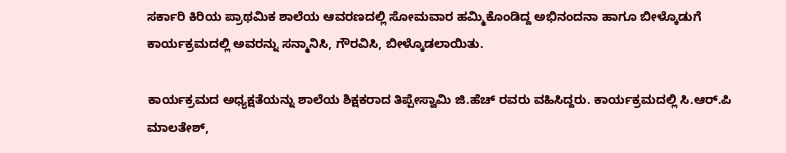ಸರ್ಕಾರಿ ಕಿರಿಯ ಪ್ರಾಥಮಿಕ ಶಾಲೆಯ ಆವರಣದಲ್ಲಿ ಸೋಮವಾರ ಹಮ್ಮಿಕೊಂಡಿದ್ದ ಅಭಿನಂದನಾ ಹಾಗೂ ಬೀಳ್ಕೊಡುಗೆ ಕಾರ್ಯಕ್ರಮದಲ್ಲಿ ಅವರನ್ನು ಸನ್ಮಾನಿಸಿ, ಗೌರವಿಸಿ, ಬೀಳ್ಕೊಡಲಾಯಿತು.

ಕಾರ್ಯಕ್ರಮದ ಅಧ್ಯಕ್ಷತೆಯನ್ನು ಶಾಲೆಯ ಶಿಕ್ಷಕರಾದ ತಿಪ್ಪೇಸ್ವಾಮಿ ಜಿ.ಹೆಚ್ ರವರು ವಹಿಸಿದ್ದರು. ಕಾರ್ಯಕ್ರಮದಲ್ಲಿ ಸಿ.ಆರ್‌.ಪಿ ಮಾಲತೇಶ್,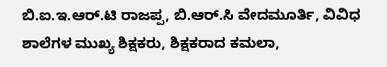ಬಿ.ಐ.ಇ.ಆರ್‌.ಟಿ ರಾಜಪ್ಪ, ಬಿ.ಆರ್‌.ಸಿ ವೇದಮೂರ್ತಿ, ವಿವಿಧ ಶಾಲೆಗಳ ಮುಖ್ಯ ಶಿಕ್ಷಕರು, ಶಿಕ್ಷಕರಾದ ಕಮಲಾ,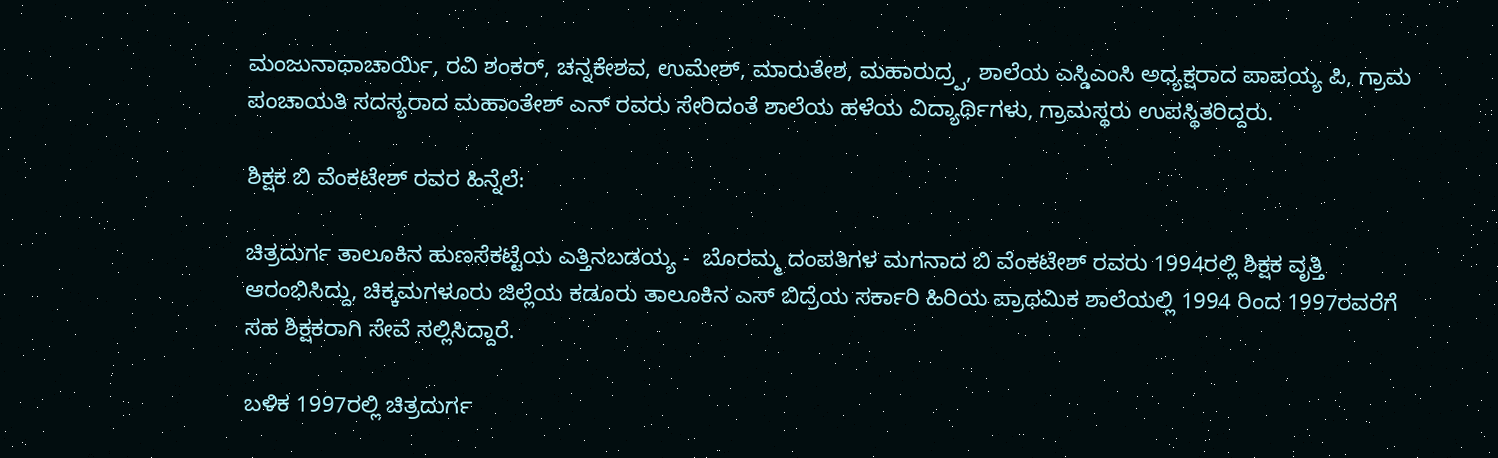ಮಂಜುನಾಥಾಚಾರ್ಯಿ, ರವಿ ಶಂಕರ್, ಚನ್ನಕೇಶವ, ಉಮೇಶ್, ಮಾರುತೇಶ, ಮಹಾರುದ್ರ‍್ಪ, ಶಾಲೆಯ ಎಸ್ಡಿಎಂಸಿ ಅಧ್ಯಕ್ಷರಾದ ಪಾಪಯ್ಯ ಪಿ, ಗ್ರಾಮ ಪಂಚಾಯತಿ ಸದಸ್ಯರಾದ ಮಹಾಂತೇಶ್ ಎನ್ ರವರು ಸೇರಿದಂತೆ ಶಾಲೆಯ ಹಳೆಯ ವಿದ್ಯಾರ್ಥಿಗಳು, ಗ್ರಾಮಸ್ಥರು ಉಪಸ್ಥಿತರಿದ್ದರು.

ಶಿಕ್ಷಕ ಬಿ ವೆಂಕಟೇಶ್ ರವರ ಹಿನ್ನೆಲೆ:

ಚಿತ್ರದುರ್ಗ ತಾಲೂಕಿನ ಹುಣಸೆಕಟ್ಟೆಯ ಎತ್ತಿನಬಡಯ್ಯ -  ಬೊರಮ್ಮ ದಂಪತಿಗಳ ಮಗನಾದ ಬಿ ವೆಂಕಟೇಶ್ ರವರು 1994ರಲ್ಲಿ ಶಿಕ್ಷಕ ವೃತ್ತಿ ಆರಂಭಿಸಿದ್ದು, ಚಿಕ್ಕಮಗಳೂರು ಜಿಲ್ಲೆಯ ಕಡೂರು ತಾಲೂಕಿನ ಎಸ್ ಬಿದ್ರೆಯ ಸರ್ಕಾರಿ ಹಿರಿಯ ಪ್ರಾಥಮಿಕ ಶಾಲೆಯಲ್ಲಿ 1994 ರಿಂದ 1997ರವರೆಗೆ ಸಹ ಶಿಕ್ಷಕರಾಗಿ ಸೇವೆ ಸಲ್ಲಿಸಿದ್ದಾರೆ.

ಬಳಿಕ 1997ರಲ್ಲಿ ಚಿತ್ರದುರ್ಗ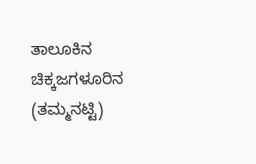ತಾಲೂಕಿನ ಚಿಕ್ಕಜಗಳೂರಿನ (ತಮ್ಮನಟ್ಟಿ)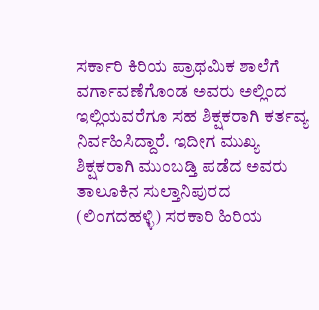ಸರ್ಕಾರಿ ಕಿರಿಯ ಪ್ರಾಥಮಿಕ ಶಾಲೆಗೆ ವರ್ಗಾವಣೆಗೊಂಡ ಅವರು ಅಲ್ಲಿಂದ ಇಲ್ಲಿಯವರೆಗೂ ಸಹ ಶಿಕ್ಷಕರಾಗಿ ಕರ್ತವ್ಯ ನಿರ್ವಹಿಸಿದ್ದಾರೆ. ಇದೀಗ ಮುಖ್ಯ ಶಿಕ್ಷಕರಾಗಿ ಮುಂಬಡ್ತಿ ಪಡೆದ ಅವರು ತಾಲೂಕಿನ ಸುಲ್ತಾನಿಪುರದ (ಲಿಂಗದಹಳ್ಳಿ) ಸರಕಾರಿ ಹಿರಿಯ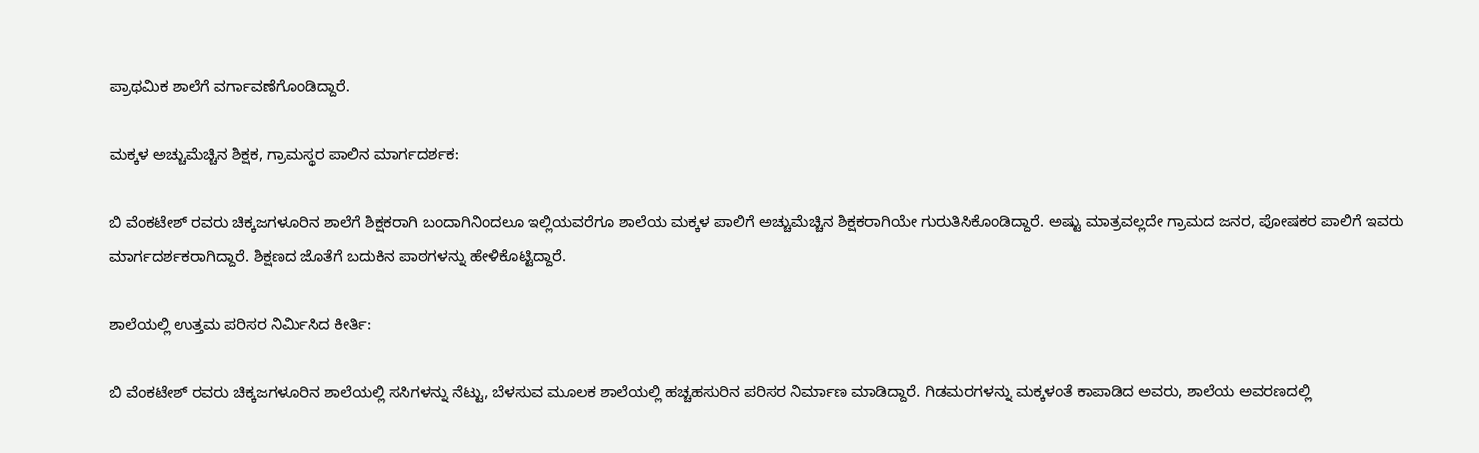ಪ್ರಾಥಮಿಕ ಶಾಲೆಗೆ ವರ್ಗಾವಣೆಗೊಂಡಿದ್ದಾರೆ.

ಮಕ್ಕಳ ಅಚ್ಚುಮೆಚ್ಚಿನ ಶಿಕ್ಷಕ, ಗ್ರಾಮಸ್ಥರ ಪಾಲಿನ ಮಾರ್ಗದರ್ಶಕ:

ಬಿ ವೆಂಕಟೇಶ್ ರವರು ಚಿಕ್ಕಜಗಳೂರಿನ ಶಾಲೆಗೆ ಶಿಕ್ಷಕರಾಗಿ ಬಂದಾಗಿನಿಂದಲೂ ಇಲ್ಲಿಯವರೆಗೂ ಶಾಲೆಯ ಮಕ್ಕಳ ಪಾಲಿಗೆ ಅಚ್ಚುಮೆಚ್ಚಿನ ಶಿಕ್ಷಕರಾಗಿಯೇ ಗುರುತಿಸಿಕೊಂಡಿದ್ದಾರೆ. ಅಷ್ಟು ಮಾತ್ರವಲ್ಲದೇ ಗ್ರಾಮದ ಜನರ, ಪೋಷಕರ ಪಾಲಿಗೆ ಇವರು ಮಾರ್ಗದರ್ಶಕರಾಗಿದ್ದಾರೆ. ಶಿಕ್ಷಣದ ಜೊತೆಗೆ ಬದುಕಿನ ಪಾಠಗಳನ್ನು ಹೇಳಿಕೊಟ್ಟಿದ್ದಾರೆ.

ಶಾಲೆಯಲ್ಲಿ ಉತ್ತಮ ಪರಿಸರ ನಿರ್ಮಿಸಿದ ಕೀರ್ತಿ:

ಬಿ ವೆಂಕಟೇಶ್ ರವರು ಚಿಕ್ಕಜಗಳೂರಿನ ಶಾಲೆಯಲ್ಲಿ ಸಸಿಗಳನ್ನು ನೆಟ್ಟು, ಬೆಳಸುವ ಮೂಲಕ ಶಾಲೆಯಲ್ಲಿ ಹಚ್ಚಹಸುರಿನ ಪರಿಸರ ನಿರ್ಮಾಣ ಮಾಡಿದ್ದಾರೆ. ಗಿಡಮರಗಳನ್ನು ಮಕ್ಕಳಂತೆ ಕಾಪಾಡಿದ ಅವರು, ಶಾಲೆಯ ಅವರಣದಲ್ಲಿ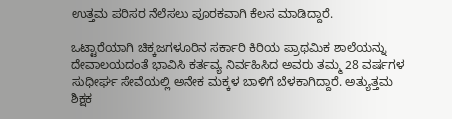ಉತ್ತಮ ಪರಿಸರ ನೆಲೆಸಲು ಪೂರಕವಾಗಿ ಕೆಲಸ ಮಾಡಿದ್ದಾರೆ.

ಒಟ್ಟಾರೆಯಾಗಿ ಚಿಕ್ಕಜಗಳೂರಿನ ಸರ್ಕಾರಿ ಕಿರಿಯ ಪ್ರಾಥಮಿಕ ಶಾಲೆಯನ್ನು ದೇವಾಲಯದಂತೆ ಭಾವಿಸಿ ಕರ್ತವ್ಯ ನಿರ್ವಹಿಸಿದ ಅವರು ತಮ್ಮ 28 ವರ್ಷಗಳ ಸುಧೀರ್ಘ ಸೇವೆಯಲ್ಲಿ ಅನೇಕ ಮಕ್ಕಳ ಬಾಳಿಗೆ ಬೆಳಕಾಗಿದ್ದಾರೆ. ಅತ್ಯುತ್ತಮ ಶಿಕ್ಷಕ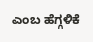ಎಂಬ ಹೆಗ್ಗಳಿಕೆ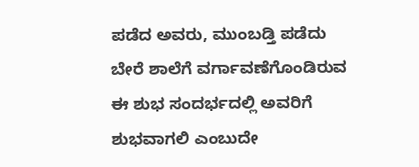ಪಡೆದ ಅವರು, ಮುಂಬಡ್ತಿ ಪಡೆದು ಬೇರೆ ಶಾಲೆಗೆ ವರ್ಗಾವಣೆಗೊಂಡಿರುವ ಈ ಶುಭ ಸಂದರ್ಭದಲ್ಲಿ ಅವರಿಗೆ ಶುಭವಾಗಲಿ ಎಂಬುದೇ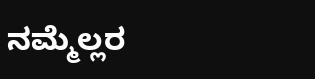ನಮ್ಮೆಲ್ಲರ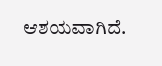ಆಶಯವಾಗಿದೆ.